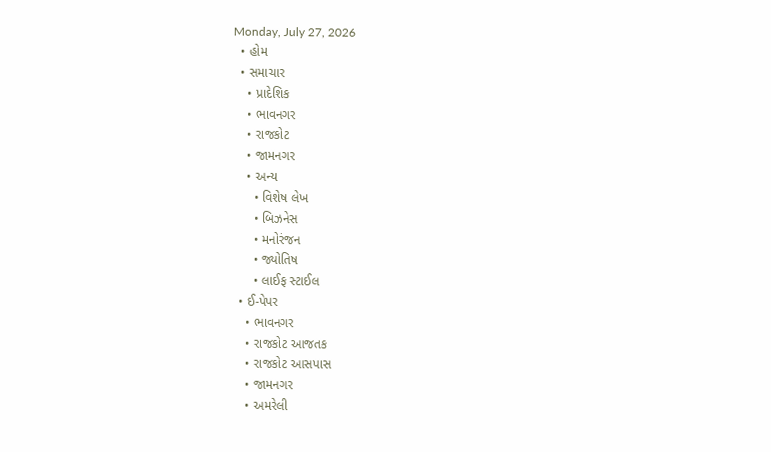Monday, July 27, 2026
  • હોમ
  • સમાચાર
    • પ્રાદેશિક
    • ભાવનગર
    • રાજકોટ
    • જામનગર
    • અન્ય
      • વિશેષ લેખ
      • બિઝનેસ
      • મનોરંજન
      • જ્યોતિષ
      • લાઈફ સ્ટાઈલ
  • ઈ-પેપર
    • ભાવનગર
    • રાજકોટ આજતક
    • રાજકોટ આસપાસ
    • જામનગર
    • અમરેલી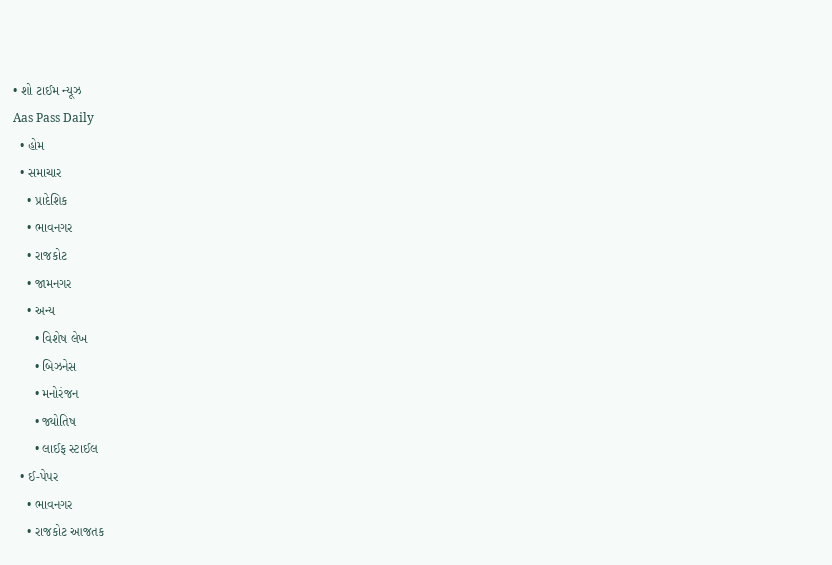• શો ટાઈમ ન્યૂઝ
Aas Pass Daily
  • હોમ
  • સમાચાર
    • પ્રાદેશિક
    • ભાવનગર
    • રાજકોટ
    • જામનગર
    • અન્ય
      • વિશેષ લેખ
      • બિઝનેસ
      • મનોરંજન
      • જ્યોતિષ
      • લાઈફ સ્ટાઈલ
  • ઈ-પેપર
    • ભાવનગર
    • રાજકોટ આજતક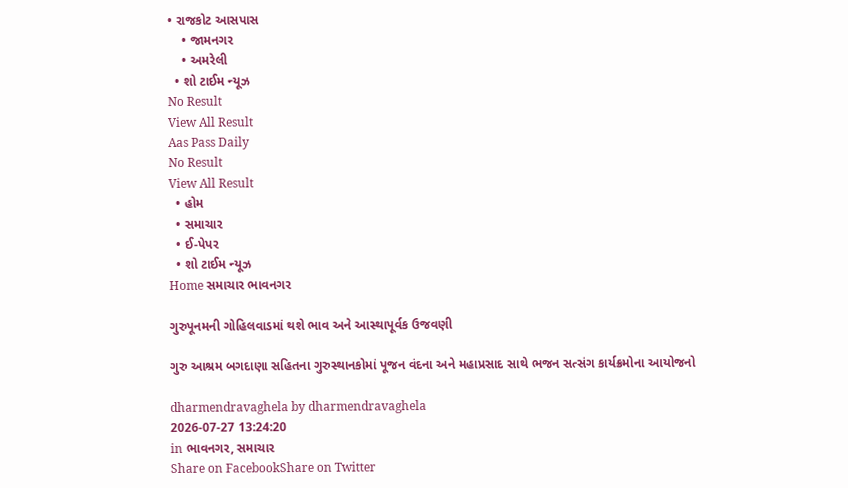• રાજકોટ આસપાસ
    • જામનગર
    • અમરેલી
  • શો ટાઈમ ન્યૂઝ
No Result
View All Result
Aas Pass Daily
No Result
View All Result
  • હોમ
  • સમાચાર
  • ઈ-પેપર
  • શો ટાઈમ ન્યૂઝ
Home સમાચાર ભાવનગર

ગુરુપૂનમની ગોહિલવાડમાં થશે ભાવ અને આસ્થાપૂર્વક ઉજવણી

ગુરુ આશ્રમ બગદાણા સહિતના ગુરુસ્થાનકોમાં પૂજન વંદના અને મહાપ્રસાદ સાથે ભજન સત્સંગ કાર્યક્રમોના આયોજનો

dharmendravaghela by dharmendravaghela
2026-07-27 13:24:20
in ભાવનગર, સમાચાર
Share on FacebookShare on Twitter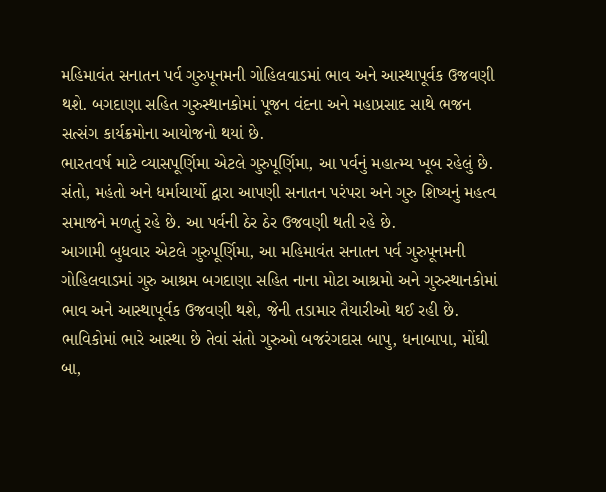મહિમાવંત સનાતન પર્વ ગુરુપૂનમની ગોહિલવાડમાં ભાવ અને આસ્થાપૂર્વક ઉજવણી થશે. બગદાણા સહિત ગુરુસ્થાનકોમાં પૂજન વંદના અને મહાપ્રસાદ સાથે ભજન સત્સંગ કાર્યક્રમોના આયોજનો થયાં છે.
ભારતવર્ષ માટે વ્યાસપૂર્ણિમા એટલે ગુરુપૂર્ણિમા, આ પર્વનું મહાત્મ્ય ખૂબ રહેલું છે. સંતો, મહંતો અને ધર્માચાર્યો દ્વારા આપણી સનાતન પરંપરા અને ગુરુ શિષ્યનું મહત્વ સમાજને મળતું રહે છે. આ પર્વની ઠેર ઠેર ઉજવણી થતી રહે છે.
આગામી બુધવાર એટલે ગુરુપૂર્ણિમા, આ મહિમાવંત સનાતન પર્વ ગુરુપૂનમની ગોહિલવાડમાં ગુરુ આશ્રમ બગદાણા સહિત નાના મોટા આશ્રમો અને ગુરુસ્થાનકોમાં ભાવ અને આસ્થાપૂર્વક ઉજવણી થશે, જેની તડામાર તૈયારીઓ થઈ રહી છે.
ભાવિકોમાં ભારે આસ્થા છે તેવાં સંતો ગુરુઓ બજરંગદાસ બાપુ, ધનાબાપા, મોંઘી બા,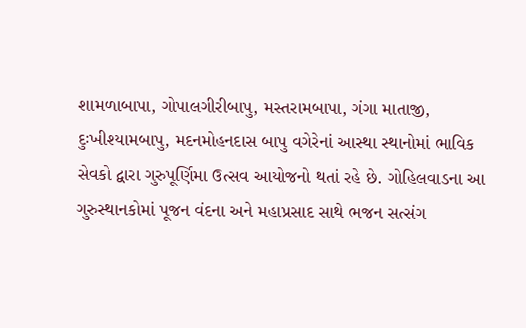શામળાબાપા, ગોપાલગીરીબાપુ, મસ્તરામબાપા, ગંગા માતાજી, દુઃખીશ્યામબાપુ, મદનમોહનદાસ બાપુ વગેરેનાં આસ્થા સ્થાનોમાં ભાવિક સેવકો દ્વારા ગુરુપૂર્ણિમા ઉત્સવ આયોજનો થતાં રહે છે. ગોહિલવાડના આ ગુરુસ્થાનકોમાં પૂજન વંદના અને મહાપ્રસાદ સાથે ભજન સત્સંગ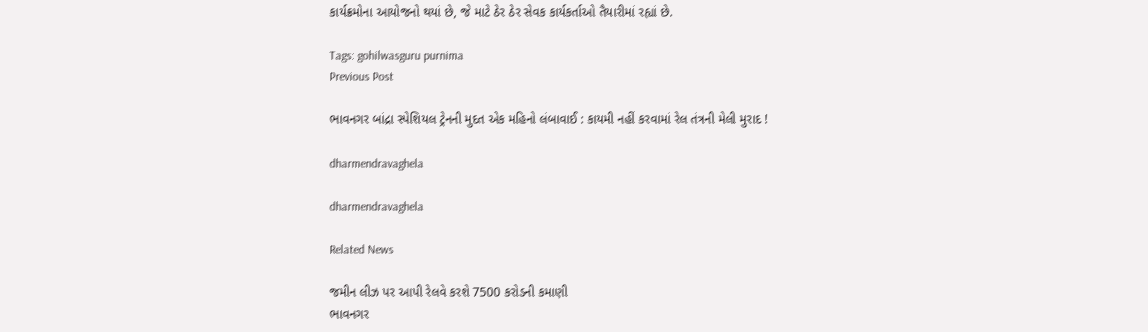કાર્યક્રમોના આયોજનો થયાં છે, જે માટે ઠેર ઠેર સેવક કાર્યકર્તાઓ તૈયારીમાં રહ્યાં છે.

Tags: gohilwasguru purnima
Previous Post

ભાવનગર બાંદ્રા સ્પેશિયલ ટ્રેનની મુદત એક મહિનો લંબાવાઈ : કાયમી નહીં કરવામાં રેલ તંત્રની મેલી મુરાદ !

dharmendravaghela

dharmendravaghela

Related News

જમીન લીઝ પર આપી રેલવે કરશે 7500 કરોડની કમાણી
ભાવનગર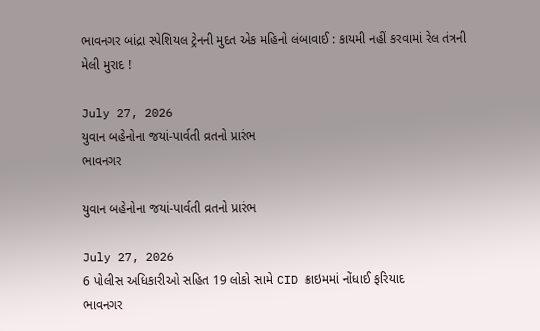ભાવનગર બાંદ્રા સ્પેશિયલ ટ્રેનની મુદત એક મહિનો લંબાવાઈ : કાયમી નહીં કરવામાં રેલ તંત્રની મેલી મુરાદ !

July 27, 2026
યુવાન બહેનોના જયાં-પાર્વતી વ્રતનો પ્રારંભ
ભાવનગર

યુવાન બહેનોના જયાં-પાર્વતી વ્રતનો પ્રારંભ

July 27, 2026
6 પોલીસ અધિકારીઓ સહિત 19 લોકો સામે CID ક્રાઇમમાં નોંધાઈ ફરિયાદ
ભાવનગર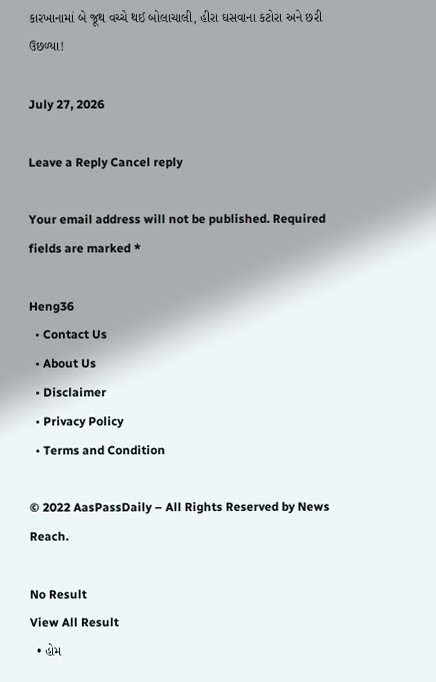કારખાનામાં બે જૂથ વચ્ચે થઈ બોલાચાલી, હીરા ઘસવાના કટોરા અને છરી ઉછળ્યા!

July 27, 2026

Leave a Reply Cancel reply

Your email address will not be published. Required fields are marked *

Heng36
  • Contact Us
  • About Us
  • Disclaimer
  • Privacy Policy
  • Terms and Condition

© 2022 AasPassDaily – All Rights Reserved by News Reach.

No Result
View All Result
  • હોમ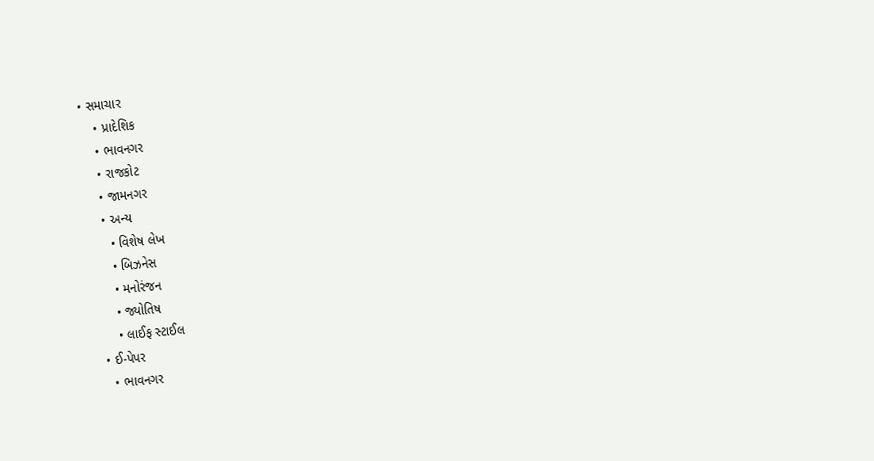• સમાચાર
    • પ્રાદેશિક
    • ભાવનગર
    • રાજકોટ
    • જામનગર
    • અન્ય
      • વિશેષ લેખ
      • બિઝનેસ
      • મનોરંજન
      • જ્યોતિષ
      • લાઈફ સ્ટાઈલ
  • ઈ-પેપર
    • ભાવનગર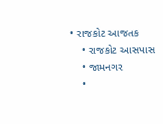• રાજકોટ આજતક
    • રાજકોટ આસપાસ
    • જામનગર
    •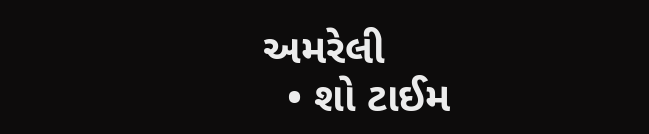અમરેલી
  • શો ટાઈમ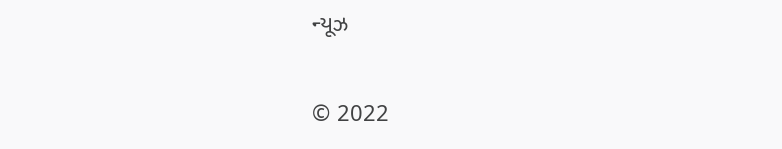ન્યૂઝ

© 2022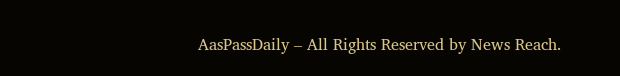AasPassDaily – All Rights Reserved by News Reach.